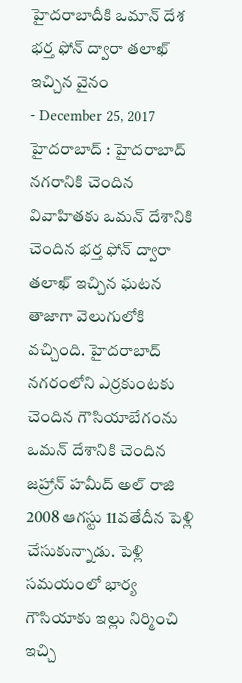హైదరాబాదీకి ఒమాన్ దేశ భర్త ఫోన్ ద్వారా తలాఖ్ ఇచ్చిన వైనం
- December 25, 2017
హైదరాబాద్ : హైదరాబాద్ నగరానికి చెందిన వివాహితకు ఒమన్ దేశానికి చెందిన భర్త ఫోన్ ద్వారా తలాఖ్ ఇచ్చిన ఘటన తాజాగా వెలుగులోకి వచ్చింది. హైదరాబాద్ నగరంలోని ఎర్రకుంటకు చెందిన గౌసియాబేగంను ఒమన్ దేశానికి చెందిన జహ్రాన్ హమీద్ అల్ రాజి 2008 ఆగస్టు 11వతేదీన పెళ్లి చేసుకున్నాడు. పెళ్లి సమయంలో భార్య గౌసియాకు ఇల్లు నిర్మించి ఇచ్చి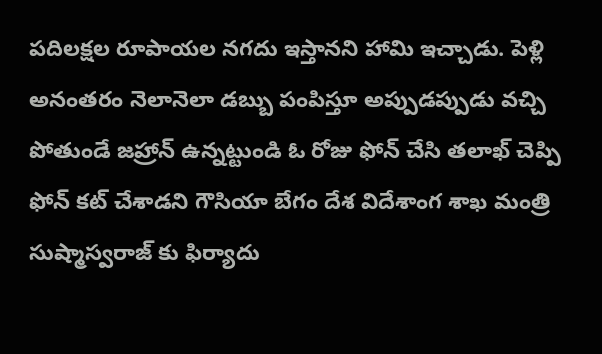పదిలక్షల రూపాయల నగదు ఇస్తానని హామి ఇచ్చాడు. పెళ్లి అనంతరం నెలానెలా డబ్బు పంపిస్తూ అప్పుడప్పుడు వచ్చి పోతుండే జహ్రాన్ ఉన్నట్టుండి ఓ రోజు ఫోన్ చేసి తలాఖ్ చెప్పి ఫోన్ కట్ చేశాడని గౌసియా బేగం దేశ విదేశాంగ శాఖ మంత్రి సుష్మాస్వరాజ్ కు ఫిర్యాదు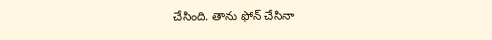చేసింది. తాను ఫోన్ చేసినా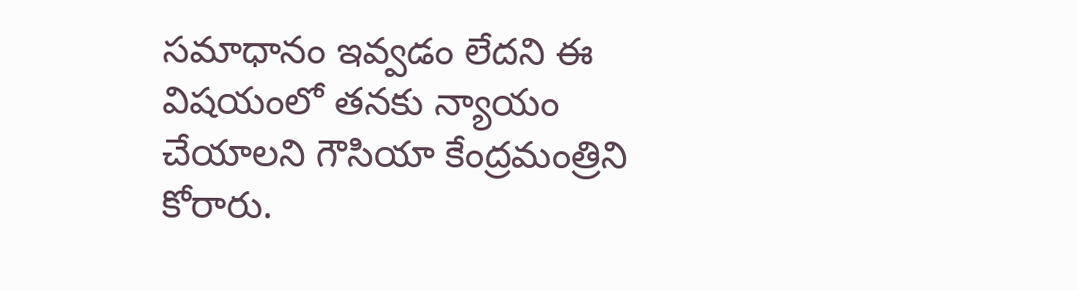సమాధానం ఇవ్వడం లేదని ఈ విషయంలో తనకు న్యాయం చేయాలని గౌసియా కేంద్రమంత్రిని కోరారు.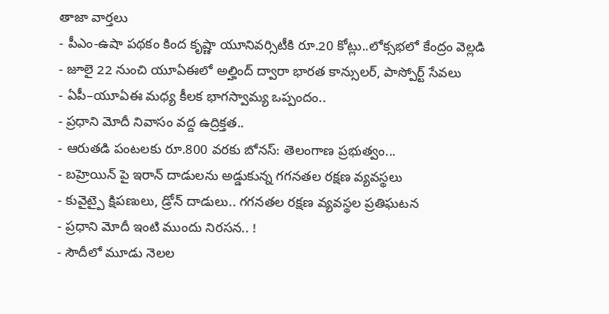తాజా వార్తలు
- పీఎం-ఉషా పథకం కింద కృష్ణా యూనివర్సిటీకి రూ.20 కోట్లు..లోక్సభలో కేంద్రం వెల్లడి
- జూలై 22 నుంచి యూఏఈలో అల్హింద్ ద్వారా భారత కాన్సులర్, పాస్పోర్ట్ సేవలు
- ఏపీ–యూఏఈ మధ్య కీలక భాగస్వామ్య ఒప్పందం..
- ప్రధాని మోదీ నివాసం వద్ద ఉద్రిక్తత..
- ఆరుతడి పంటలకు రూ.800 వరకు బోనస్: తెలంగాణ ప్రభుత్వం...
- బహ్రెయిన్ పై ఇరాన్ దాడులను అడ్డుకున్న గగనతల రక్షణ వ్యవస్థలు
- కువైట్పై క్షిపణులు, డ్రోన్ దాడులు.. గగనతల రక్షణ వ్యవస్థల ప్రతిఘటన
- ప్రధాని మోదీ ఇంటి ముందు నిరసన.. !
- సౌదీలో మూడు నెలల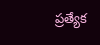ప్రత్యేక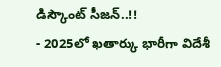డిస్కౌంట్ సీజన్..!!
- 2025లో ఖతార్కు భారీగా విదేశీ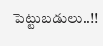పెట్టుబడులు..!!